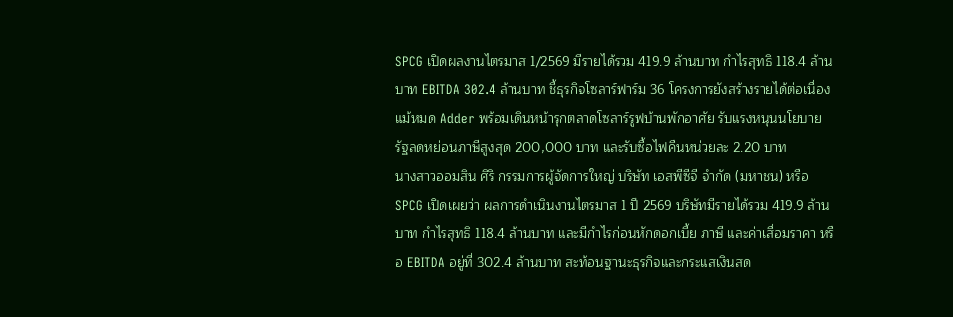SPCG เปิดผลงานไตรมาส 1/2569 มีรายได้รวม 419.9 ล้านบาท กำไรสุทธิ 118.4 ล้านบาท EBITDA 302.4 ล้านบาท ชี้ธุรกิจโซลาร์ฟาร์ม 36 โครงการยังสร้างรายได้ต่อเนื่อง แม้หมด Adder พร้อมเดินหน้ารุกตลาดโซลาร์รูฟบ้านพักอาศัย รับแรงหนุนนโยบายรัฐลดหย่อนภาษีสูงสุด 200,000 บาท และรับซื้อไฟคืนหน่วยละ 2.20 บาท
นางสาวออมสิน ศิริ กรรมการผู้จัดการใหญ่ บริษัท เอสพีซีจี จำกัด (มหาชน) หรือ SPCG เปิดเผยว่า ผลการดำเนินงานไตรมาส 1 ปี 2569 บริษัทมีรายได้รวม 419.9 ล้านบาท กำไรสุทธิ 118.4 ล้านบาท และมีกำไรก่อนหักดอกเบี้ย ภาษี และค่าเสื่อมราคา หรือ EBITDA อยู่ที่ 302.4 ล้านบาท สะท้อนฐานะธุรกิจและกระแสเงินสด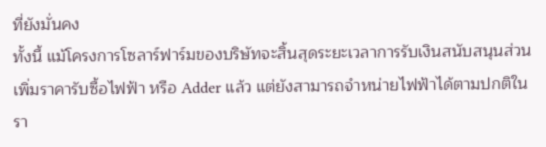ที่ยังมั่นคง
ทั้งนี้ แม้โครงการโซลาร์ฟาร์มของบริษัทจะสิ้นสุดระยะเวลาการรับเงินสนับสนุนส่วนเพิ่มราคารับซื้อไฟฟ้า หรือ Adder แล้ว แต่ยังสามารถจำหน่ายไฟฟ้าได้ตามปกติในรา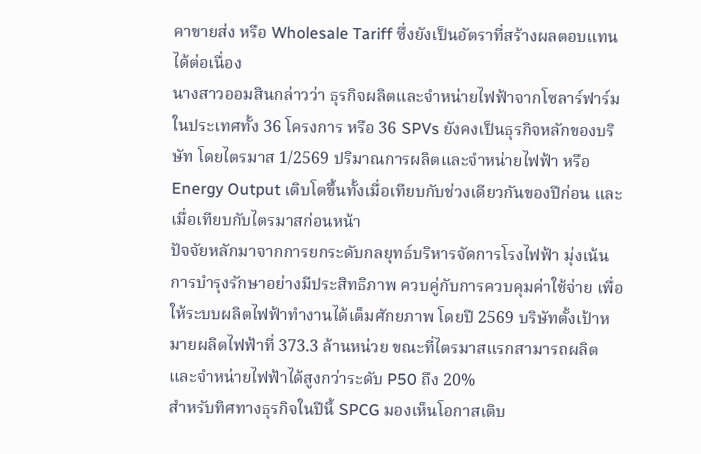คาขายส่ง หรือ Wholesale Tariff ซึ่งยังเป็นอัตราที่สร้างผลตอบแทนได้ต่อเนื่อง
นางสาวออมสินกล่าวว่า ธุรกิจผลิตและจำหน่ายไฟฟ้าจากโซลาร์ฟาร์มในประเทศทั้ง 36 โครงการ หรือ 36 SPVs ยังคงเป็นธุรกิจหลักของบริษัท โดยไตรมาส 1/2569 ปริมาณการผลิตและจำหน่ายไฟฟ้า หรือ Energy Output เติบโตขึ้นทั้งเมื่อเทียบกับช่วงเดียวกันของปีก่อน และเมื่อเทียบกับไตรมาสก่อนหน้า
ปัจจัยหลักมาจากการยกระดับกลยุทธ์บริหารจัดการโรงไฟฟ้า มุ่งเน้นการบำรุงรักษาอย่างมีประสิทธิภาพ ควบคู่กับการควบคุมค่าใช้จ่าย เพื่อให้ระบบผลิตไฟฟ้าทำงานได้เต็มศักยภาพ โดยปี 2569 บริษัทตั้งเป้าหมายผลิตไฟฟ้าที่ 373.3 ล้านหน่วย ขณะที่ไตรมาสแรกสามารถผลิตและจำหน่ายไฟฟ้าได้สูงกว่าระดับ P50 ถึง 20%
สำหรับทิศทางธุรกิจในปีนี้ SPCG มองเห็นโอกาสเติบ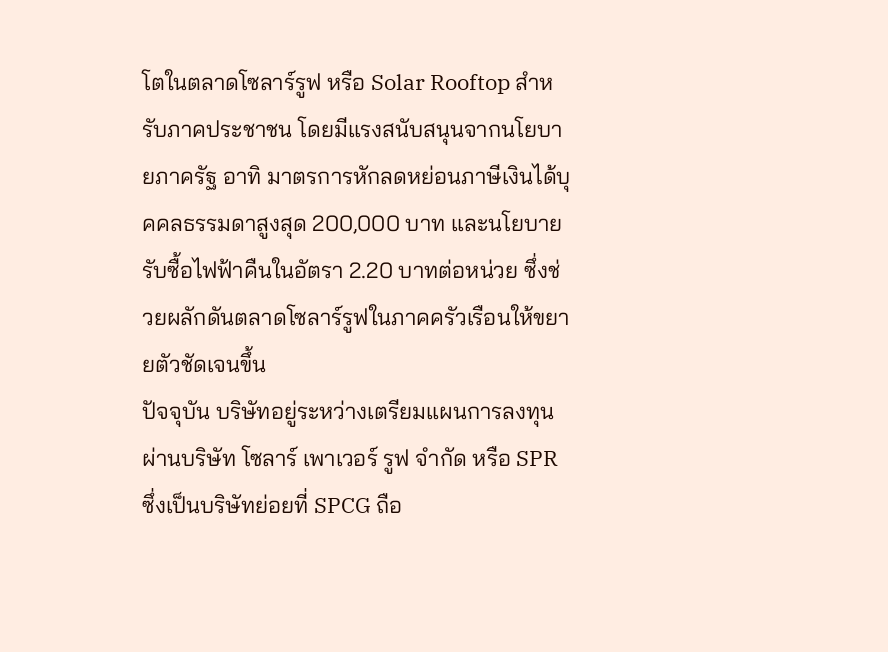โตในตลาดโซลาร์รูฟ หรือ Solar Rooftop สำหรับภาคประชาชน โดยมีแรงสนับสนุนจากนโยบายภาครัฐ อาทิ มาตรการหักลดหย่อนภาษีเงินได้บุคคลธรรมดาสูงสุด 200,000 บาท และนโยบายรับซื้อไฟฟ้าคืนในอัตรา 2.20 บาทต่อหน่วย ซึ่งช่วยผลักดันตลาดโซลาร์รูฟในภาคครัวเรือนให้ขยายตัวชัดเจนขึ้น
ปัจจุบัน บริษัทอยู่ระหว่างเตรียมแผนการลงทุนผ่านบริษัท โซลาร์ เพาเวอร์ รูฟ จำกัด หรือ SPR ซึ่งเป็นบริษัทย่อยที่ SPCG ถือ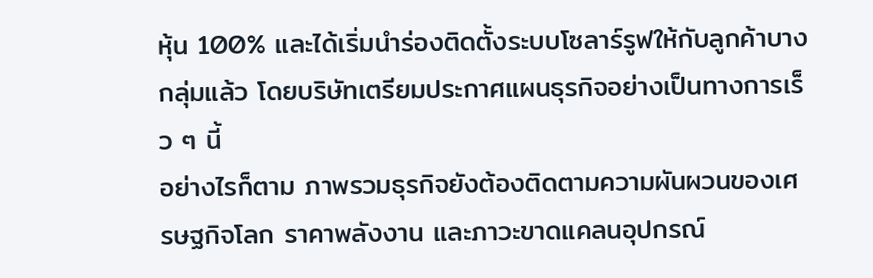หุ้น 100% และได้เริ่มนำร่องติดตั้งระบบโซลาร์รูฟให้กับลูกค้าบางกลุ่มแล้ว โดยบริษัทเตรียมประกาศแผนธุรกิจอย่างเป็นทางการเร็ว ๆ นี้
อย่างไรก็ตาม ภาพรวมธุรกิจยังต้องติดตามความผันผวนของเศรษฐกิจโลก ราคาพลังงาน และภาวะขาดแคลนอุปกรณ์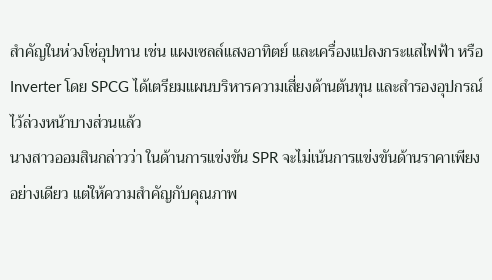สำคัญในห่วงโซ่อุปทาน เช่น แผงเซลล์แสงอาทิตย์ และเครื่องแปลงกระแสไฟฟ้า หรือ Inverter โดย SPCG ได้เตรียมแผนบริหารความเสี่ยงด้านต้นทุน และสำรองอุปกรณ์ไว้ล่วงหน้าบางส่วนแล้ว
นางสาวออมสินกล่าวว่า ในด้านการแข่งขัน SPR จะไม่เน้นการแข่งขันด้านราคาเพียงอย่างเดียว แต่ให้ความสำคัญกับคุณภาพ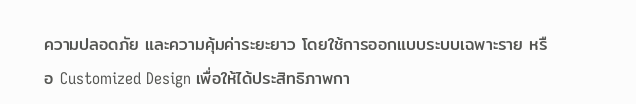ความปลอดภัย และความคุ้มค่าระยะยาว โดยใช้การออกแบบระบบเฉพาะราย หรือ Customized Design เพื่อให้ได้ประสิทธิภาพกา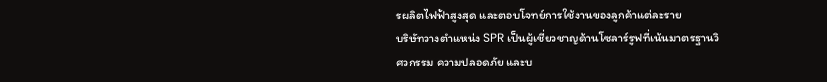รผลิตไฟฟ้าสูงสุด และตอบโจทย์การใช้งานของลูกค้าแต่ละราย
บริษัทวางตำแหน่ง SPR เป็นผู้เชี่ยวชาญด้านโซลาร์รูฟที่เน้นมาตรฐานวิศวกรรม ความปลอดภัย และบ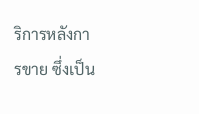ริการหลังการขาย ซึ่งเป็น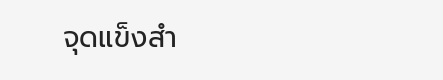จุดแข็งสำ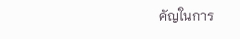คัญในการ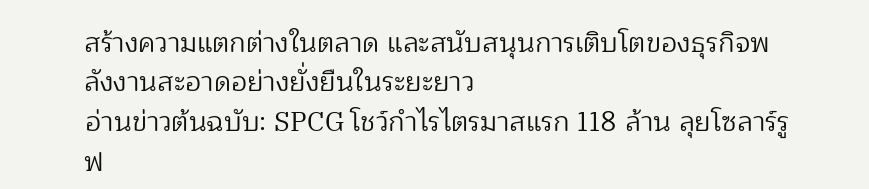สร้างความแตกต่างในตลาด และสนับสนุนการเติบโตของธุรกิจพลังงานสะอาดอย่างยั่งยืนในระยะยาว
อ่านข่าวต้นฉบับ: SPCG โชว์กำไรไตรมาสแรก 118 ล้าน ลุยโซลาร์รูฟ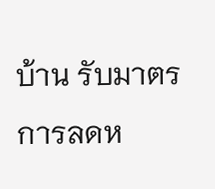บ้าน รับมาตรการลดห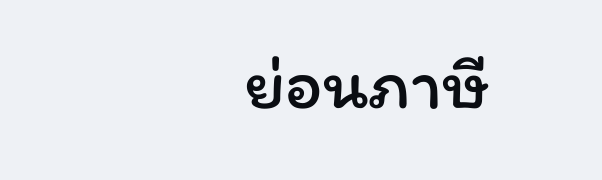ย่อนภาษี